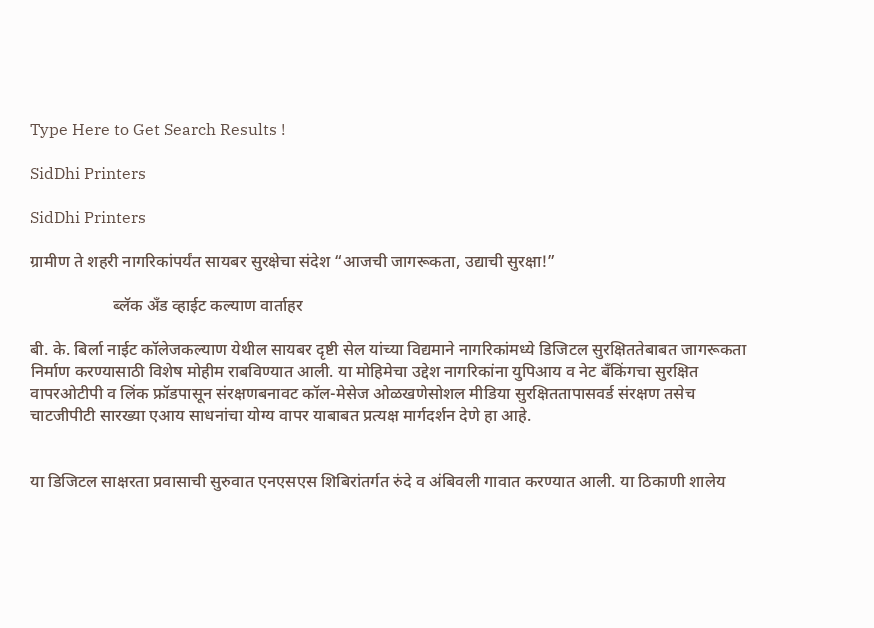Type Here to Get Search Results !

SidDhi Printers

SidDhi Printers

ग्रामीण ते शहरी नागरिकांपर्यंत सायबर सुरक्षेचा संदेश “आजची जागरूकता, उद्याची सुरक्षा!”

                    ब्लॅक अँड व्हाईट कल्याण वार्ताहर

बी. के. बिर्ला नाईट कॉलेजकल्याण येथील सायबर दृष्टी सेल यांच्या विद्यमाने नागरिकांमध्ये डिजिटल सुरक्षिततेबाबत जागरूकता निर्माण करण्यासाठी विशेष मोहीम राबविण्यात आली. या मोहिमेचा उद्देश नागरिकांना युपिआय व नेट बँकिंगचा सुरक्षित वापरओटीपी व लिंक फ्रॉडपासून संरक्षणबनावट कॉल-मेसेज ओळखणेसोशल मीडिया सुरक्षिततापासवर्ड संरक्षण तसेच चाटजीपीटी सारख्या एआय साधनांचा योग्य वापर याबाबत प्रत्यक्ष मार्गदर्शन देणे हा आहे.


या डिजिटल साक्षरता प्रवासाची सुरुवात एनएसएस शिबिरांतर्गत रुंदे व अंबिवली गावात करण्यात आली. या ठिकाणी शालेय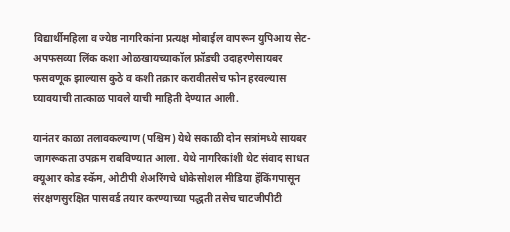विद्यार्थीमहिला व ज्येष्ठ नागरिकांना प्रत्यक्ष मोबाईल वापरून युपिआय सेट-अपफसव्या लिंक कशा ओळखायच्याकॉल फ्रॉडची उदाहरणेसायबर फसवणूक झाल्यास कुठे व कशी तक्रार करावीतसेच फोन हरवल्यास घ्यावयाची तात्काळ पावले याची माहिती देण्यात आली.

यानंतर काळा तलावकल्याण (पश्चिम) येथे सकाळी दोन सत्रांमध्ये सायबर जागरूकता उपक्रम राबविण्यात आला. येथे नागरिकांशी थेट संवाद साधत क्यूआर कोड स्कॅम, ओटीपी शेअरिंगचे धोकेसोशल मीडिया हॅकिंगपासून संरक्षणसुरक्षित पासवर्ड तयार करण्याच्या पद्धती तसेच चाटजीपीटी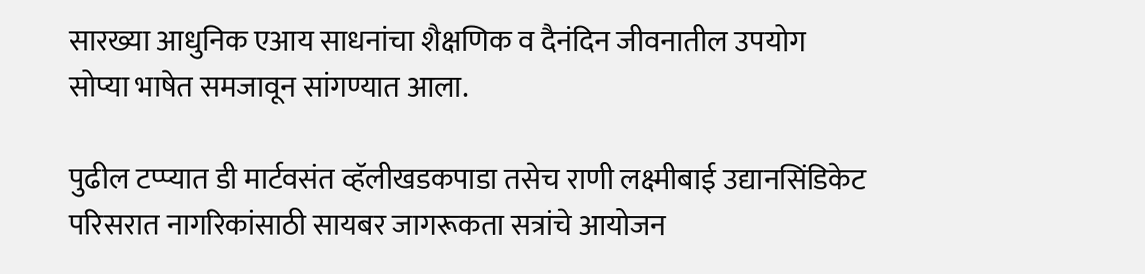सारख्या आधुनिक एआय साधनांचा शैक्षणिक व दैनंदिन जीवनातील उपयोग सोप्या भाषेत समजावून सांगण्यात आला.

पुढील टप्प्यात डी मार्टवसंत व्हॅलीखडकपाडा तसेच राणी लक्ष्मीबाई उद्यानसिंडिकेट परिसरात नागरिकांसाठी सायबर जागरूकता सत्रांचे आयोजन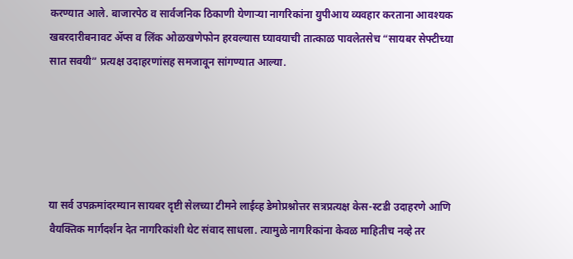करण्यात आले. बाजारपेठ व सार्वजनिक ठिकाणी येणाऱ्या नागरिकांना युपीआय व्यवहार करताना आवश्यक खबरदारीबनावट अ‍ॅप्स व लिंक ओळखणेफोन हरवल्यास घ्यावयाची तात्काळ पावलेतसेच “सायबर सेफ्टीच्या सात सवयी” प्रत्यक्ष उदाहरणांसह समजावून सांगण्यात आल्या.





या सर्व उपक्रमांदरम्यान सायबर दृष्टी सेलच्या टीमने लाईव्ह डेमोप्रश्नोत्तर सत्रप्रत्यक्ष केस-स्टडी उदाहरणे आणि वैयक्तिक मार्गदर्शन देत नागरिकांशी थेट संवाद साधला. त्यामुळे नागरिकांना केवळ माहितीच नव्हे तर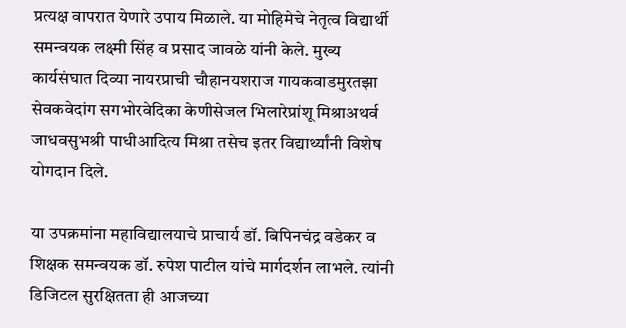प्रत्यक्ष वापरात येणारे उपाय मिळाले. या मोहिमेचे नेतृत्व विद्यार्थी समन्वयक लक्ष्मी सिंह व प्रसाद जावळे यांनी केले. मुख्य कार्यसंघात दिव्या नायरप्राची चौहानयशराज गायकवाडमुरतझा सेवकवेदांग सगभोरवेदिका केणीसेजल भिलारेप्रांशू मिश्राअथर्व जाधवसुभश्री पाधीआदित्य मिश्रा तसेच इतर विद्यार्थ्यांनी विशेष योगदान दिले.

या उपक्रमांना महाविद्यालयाचे प्राचार्य डॉ. बिपिनचंद्र वडेकर व शिक्षक समन्वयक डॉ. रुपेश पाटील यांचे मार्गदर्शन लाभले. त्यांनी डिजिटल सुरक्षितता ही आजच्या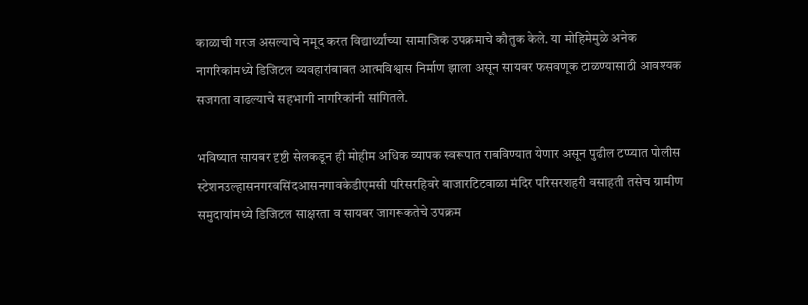काळाची गरज असल्याचे नमूद करत विद्यार्थ्यांच्या सामाजिक उपक्रमाचे कौतुक केले. या मोहिमेमुळे अनेक नागरिकांमध्ये डिजिटल व्यवहारांबाबत आत्मविश्वास निर्माण झाला असून सायबर फसवणूक टाळण्यासाठी आवश्यक सजगता वाढल्याचे सहभागी नागरिकांनी सांगितले.

भविष्यात सायबर दृष्टी सेलकडून ही मोहीम अधिक व्यापक स्वरूपात राबविण्यात येणार असून पुढील टप्प्यात पोलीस स्टेशनउल्हासनगरवसिंदआसनगावकेडीएमसी परिसरहिवरे बाजारटिटवाळा मंदिर परिसरशहरी वसाहती तसेच ग्रामीण समुदायांमध्ये डिजिटल साक्षरता व सायबर जागरूकतेचे उपक्रम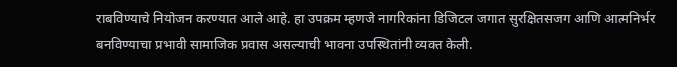राबविण्याचे नियोजन करण्यात आले आहे. हा उपक्रम म्हणजे नागरिकांना डिजिटल जगात सुरक्षितसजग आणि आत्मनिर्भर बनविण्याचा प्रभावी सामाजिक प्रवास असल्याची भावना उपस्थितांनी व्यक्त केली.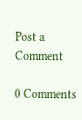Post a Comment

0 Comments